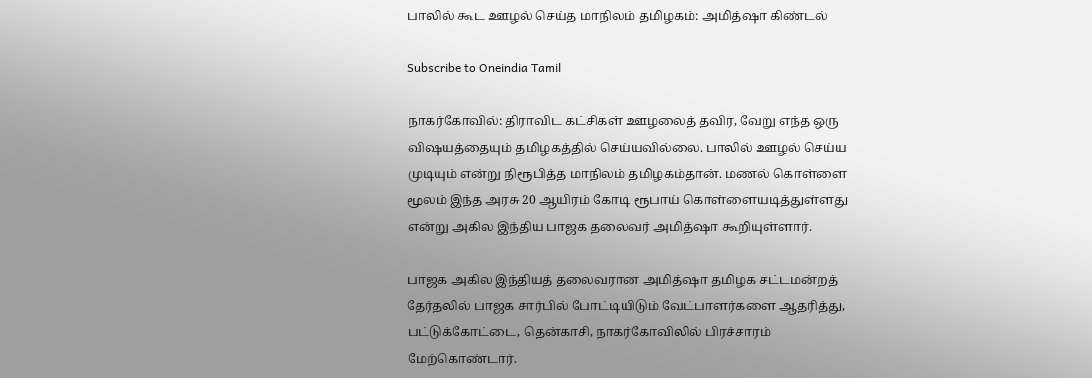பாலில் கூட ஊழல் செய்த மாநிலம் தமிழகம்: அமித்ஷா கிண்டல்

Subscribe to Oneindia Tamil

நாகர்கோவில்: திராவிட கட்சிகள் ஊழலைத் தவிர, வேறு எந்த ஒரு விஷயத்தையும் தமிழகத்தில் செய்யவில்லை. பாலில் ஊழல் செய்ய முடியும் என்று நிரூபித்த மாநிலம் தமிழகம்தான். மணல் கொள்ளை மூலம் இந்த அரசு 20 ஆயிரம் கோடி ரூபாய் கொள்ளையடித்துள்ளது என்று அகில இந்திய பாஜக தலைவர் அமித்ஷா கூறியுள்ளார்.

பாஜக அகில இந்தியத் தலைவரான அமித்ஷா தமிழக சட்டமன்றத் தேர்தலில் பாஜக சார்பில் போட்டியிடும் வேட்பாளர்களை ஆதரித்து, பட்டுக்கோட்டை, தென்காசி, நாகர்கோவிலில் பிரச்சாரம் மேற்கொண்டார்.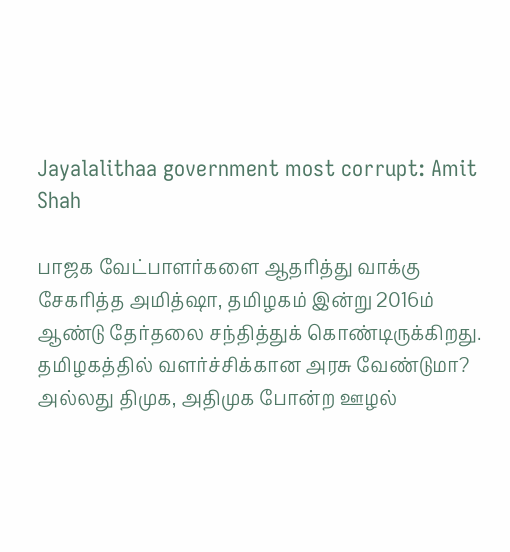Jayalalithaa government most corrupt: Amit Shah

பாஜக வேட்பாளர்களை ஆதரித்து வாக்கு சேகரித்த அமித்ஷா, தமிழகம் இன்று 2016ம் ஆண்டு தேர்தலை சந்தித்துக் கொண்டிருக்கிறது. தமிழகத்தில் வளர்ச்சிக்கான அரசு வேண்டுமா? அல்லது திமுக, அதிமுக போன்ற ஊழல்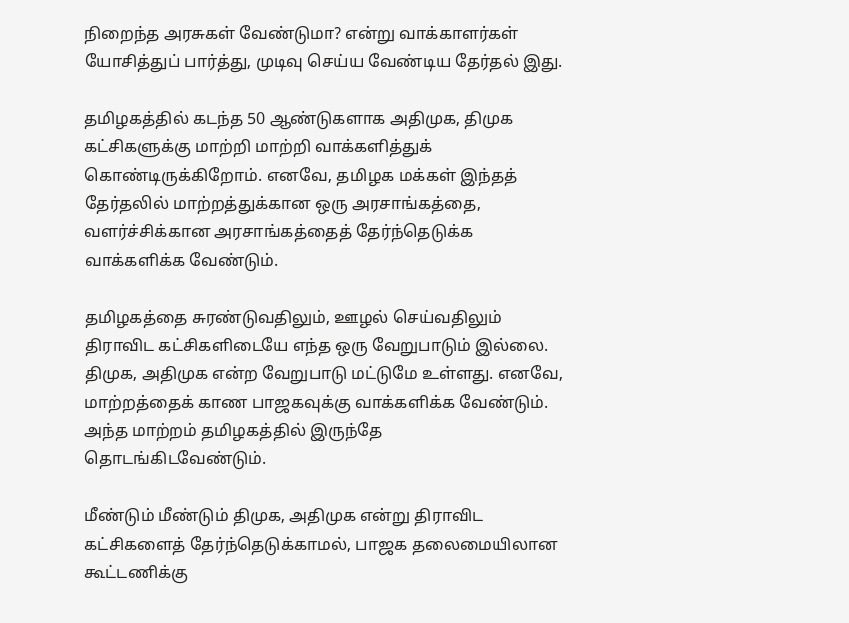நிறைந்த அரசுகள் வேண்டுமா? என்று வாக்காளர்கள் யோசித்துப் பார்த்து, முடிவு செய்ய வேண்டிய தேர்தல் இது.

தமிழகத்தில் கடந்த 50 ஆண்டுகளாக அதிமுக, திமுக கட்சிகளுக்கு மாற்றி மாற்றி வாக்களித்துக் கொண்டிருக்கிறோம். எனவே, தமிழக மக்கள் இந்தத் தேர்தலில் மாற்றத்துக்கான ஒரு அரசாங்கத்தை, வளர்ச்சிக்கான அரசாங்கத்தைத் தேர்ந்தெடுக்க வாக்களிக்க வேண்டும்.

தமிழகத்தை சுரண்டுவதிலும், ஊழல் செய்வதிலும் திராவிட கட்சிகளிடையே எந்த ஒரு வேறுபாடும் இல்லை. திமுக, அதிமுக என்ற வேறுபாடு மட்டுமே உள்ளது. எனவே, மாற்றத்தைக் காண பாஜகவுக்கு வாக்களிக்க வேண்டும். அந்த மாற்றம் தமிழகத்தில் இருந்தே தொடங்கிடவேண்டும்.

மீண்டும் மீண்டும் திமுக, அதிமுக என்று திராவிட கட்சிகளைத் தேர்ந்தெடுக்காமல், பாஜக தலைமையிலான கூட்டணிக்கு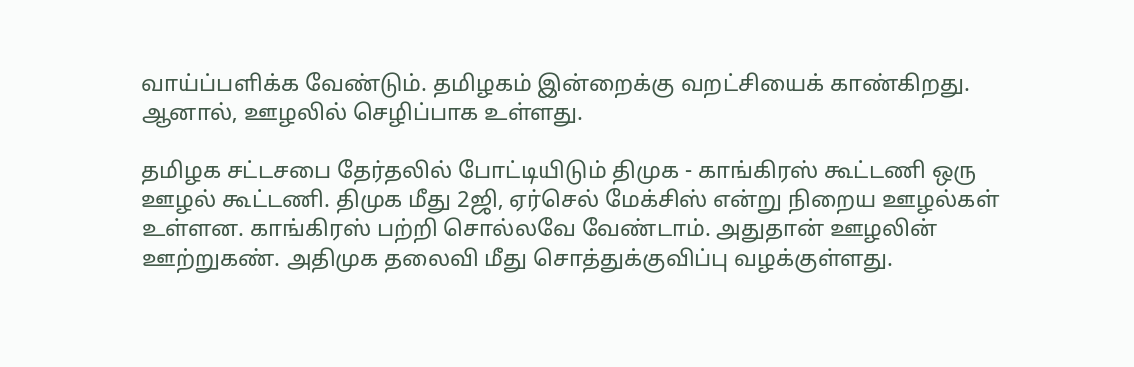வாய்ப்பளிக்க வேண்டும். தமிழகம் இன்றைக்கு வறட்சியைக் காண்கிறது. ஆனால், ஊழலில் செழிப்பாக உள்ளது.

தமிழக சட்டசபை தேர்தலில் போட்டியிடும் திமுக - காங்கிரஸ் கூட்டணி ஒரு ஊழல் கூட்டணி. திமுக மீது 2ஜி, ஏர்செல் மேக்சிஸ் என்று நிறைய ஊழல்கள் உள்ளன. காங்கிரஸ் பற்றி சொல்லவே வேண்டாம். அதுதான் ஊழலின் ஊற்றுகண். அதிமுக தலைவி மீது சொத்துக்குவிப்பு வழக்குள்ளது.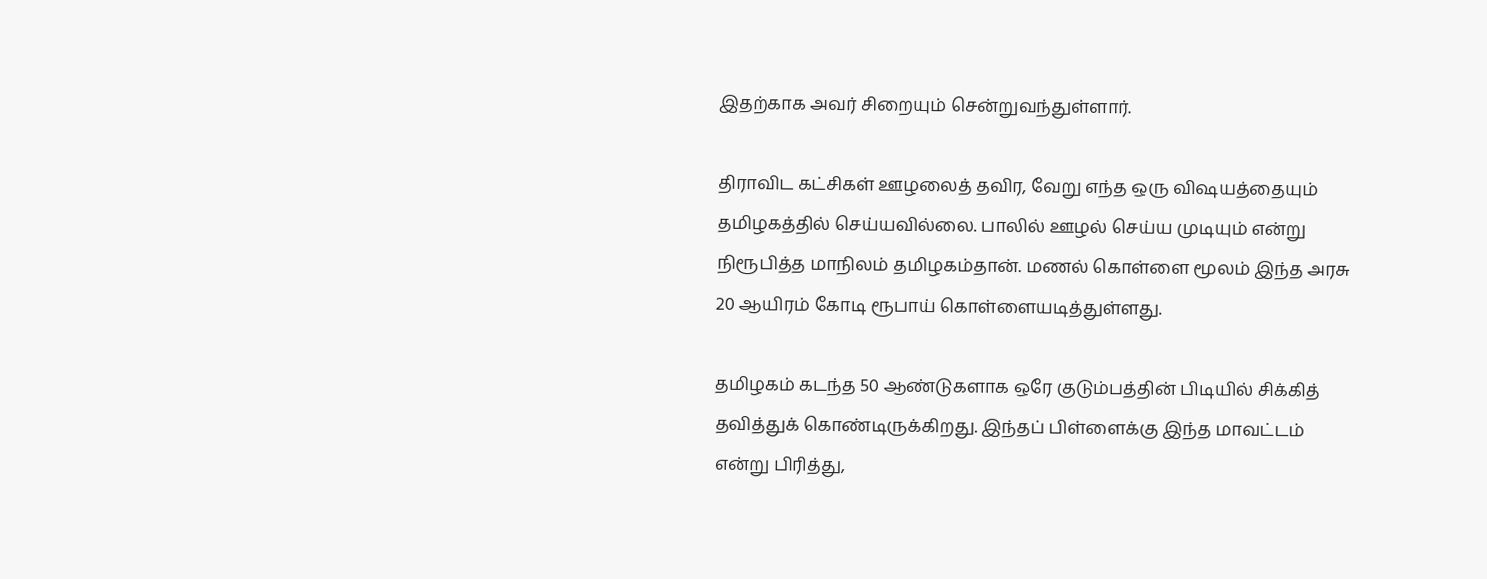இதற்காக அவர் சிறையும் சென்றுவந்துள்ளார்.

திராவிட கட்சிகள் ஊழலைத் தவிர, வேறு எந்த ஒரு விஷயத்தையும் தமிழகத்தில் செய்யவில்லை. பாலில் ஊழல் செய்ய முடியும் என்று நிரூபித்த மாநிலம் தமிழகம்தான். மணல் கொள்ளை மூலம் இந்த அரசு 20 ஆயிரம் கோடி ரூபாய் கொள்ளையடித்துள்ளது.

தமிழகம் கடந்த 50 ஆண்டுகளாக ஒரே குடும்பத்தின் பிடியில் சிக்கித் தவித்துக் கொண்டிருக்கிறது. இந்தப் பிள்ளைக்கு இந்த மாவட்டம் என்று பிரித்து,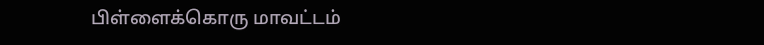பிள்ளைக்கொரு மாவட்டம்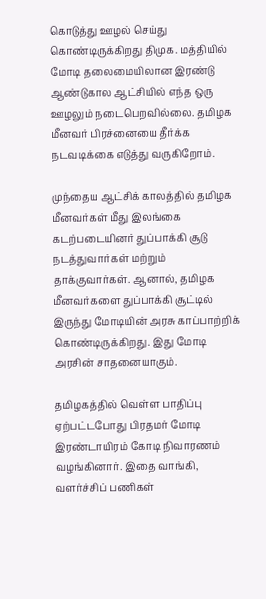கொடுத்து ஊழல் செய்து கொண்டிருக்கிறது திமுக. மத்தியில் மோடி தலைமையிலான இரண்டு ஆண்டுகால ஆட்சியில் எந்த ஒரு ஊழலும் நடைபெறவில்லை. தமிழக மீனவர் பிரச்னையை தீர்க்க நடவடிக்கை எடுத்து வருகிறோம்.

முந்தைய ஆட்சிக் காலத்தில் தமிழக மீனவர்கள் மீது இலங்கை கடற்படையினர் துப்பாக்கி சூடு நடத்துவார்கள் மற்றும் தாக்குவார்கள். ஆனால், தமிழக மீனவர்களை துப்பாக்கி சூட்டில் இருந்து மோடியின் அரசு காப்பாற்றிக் கொண்டிருக்கிறது. இது மோடி அரசின் சாதனையாகும்.

தமிழகத்தில் வெள்ள பாதிப்பு ஏற்பட்டபோது பிரதமர் மோடி இரண்டாயிரம் கோடி நிவாரணம் வழங்கினார். இதை வாங்கி, வளர்ச்சிப் பணிகள்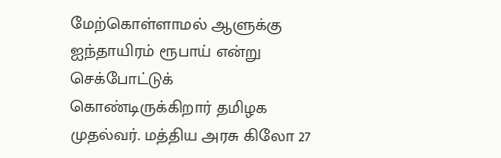மேற்கொள்ளாமல் ஆளுக்கு ஐந்தாயிரம் ரூபாய் என்று செக்போட்டுக் கொண்டிருக்கிறார் தமிழக முதல்வர். மத்திய அரசு கிலோ 27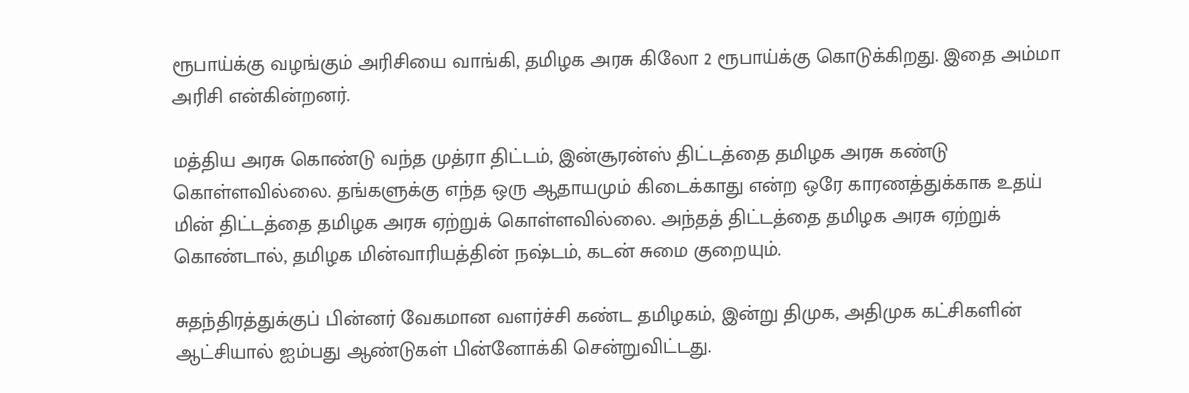ரூபாய்க்கு வழங்கும் அரிசியை வாங்கி, தமிழக அரசு கிலோ 2 ரூபாய்க்கு கொடுக்கிறது. இதை அம்மா அரிசி என்கின்றனர்.

மத்திய அரசு கொண்டு வந்த முத்ரா திட்டம், இன்சூரன்ஸ் திட்டத்தை தமிழக அரசு கண்டு கொள்ளவில்லை. தங்களுக்கு எந்த ஒரு ஆதாயமும் கிடைக்காது என்ற ஒரே காரணத்துக்காக உதய் மின் திட்டத்தை தமிழக அரசு ஏற்றுக் கொள்ளவில்லை. அந்தத் திட்டத்தை தமிழக அரசு ஏற்றுக் கொண்டால், தமிழக மின்வாரியத்தின் நஷ்டம், கடன் சுமை குறையும்.

சுதந்திரத்துக்குப் பின்னர் வேகமான வளர்ச்சி கண்ட தமிழகம், இன்று திமுக, அதிமுக கட்சிகளின் ஆட்சியால் ஐம்பது ஆண்டுகள் பின்னோக்கி சென்றுவிட்டது.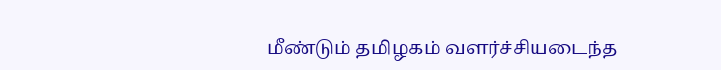மீண்டும் தமிழகம் வளர்ச்சியடைந்த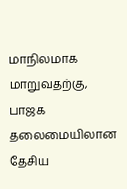மாநிலமாக மாறுவதற்கு, பாஜக தலைமையிலான தேசிய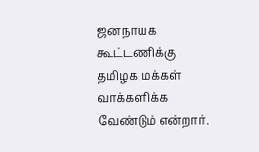ஜனநாயக கூட்டணிக்கு தமிழக மக்கள் வாக்களிக்க வேண்டும் என்றார்.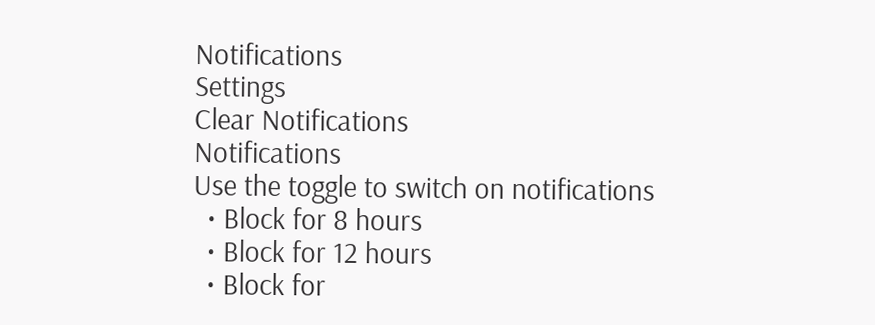Notifications
Settings
Clear Notifications
Notifications
Use the toggle to switch on notifications
  • Block for 8 hours
  • Block for 12 hours
  • Block for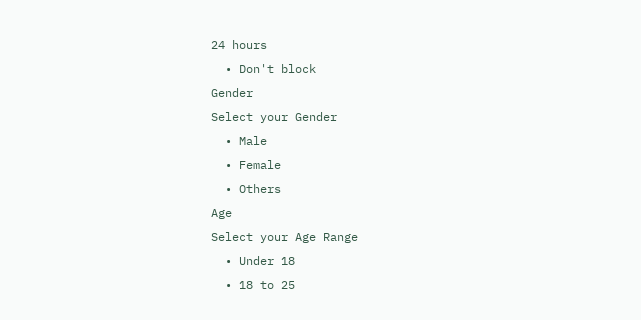24 hours
  • Don't block
Gender
Select your Gender
  • Male
  • Female
  • Others
Age
Select your Age Range
  • Under 18
  • 18 to 25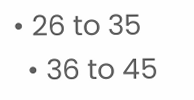• 26 to 35
  • 36 to 45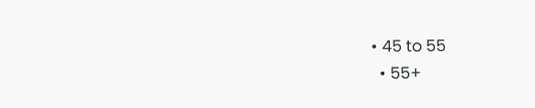• 45 to 55
  • 55+